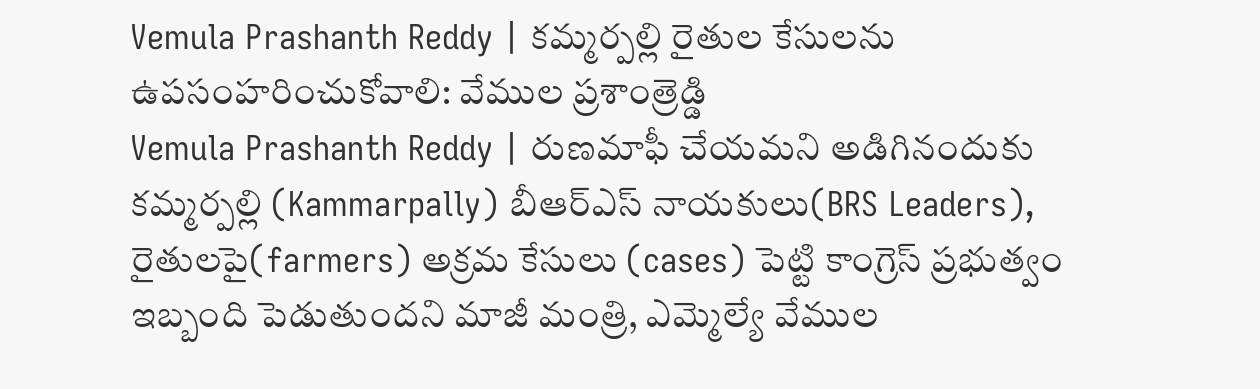Vemula Prashanth Reddy | కమ్మర్పల్లి రైతుల కేసులను ఉపసంహరించుకోవాలి: వేముల ప్రశాంత్రెడ్డి
Vemula Prashanth Reddy | రుణమాఫీ చేయమని అడిగినందుకు కమ్మర్పల్లి (Kammarpally) బీఆర్ఎస్ నాయకులు(BRS Leaders), రైతులపై(farmers) అక్రమ కేసులు (cases) పెట్టి కాంగ్రెస్ ప్రభుత్వం ఇబ్బంది పెడుతుందని మాజీ మంత్రి, ఎమ్మెల్యే వేముల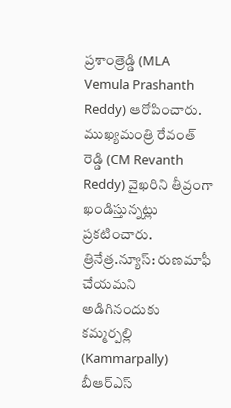ప్రశాంత్రెడ్డి (MLA Vemula Prashanth Reddy) ఆరోపించారు. ముఖ్యమంత్రి రేవంత్ రెడ్డి (CM Revanth Reddy) వైఖరిని తీవ్రంగా ఖండిస్తున్నట్లు ప్రకటించారు.
త్రినేత్ర.న్యూస్: రుణమాఫీ చేయమని అడిగినందుకు కమ్మర్పల్లి (Kammarpally) బీఆర్ఎస్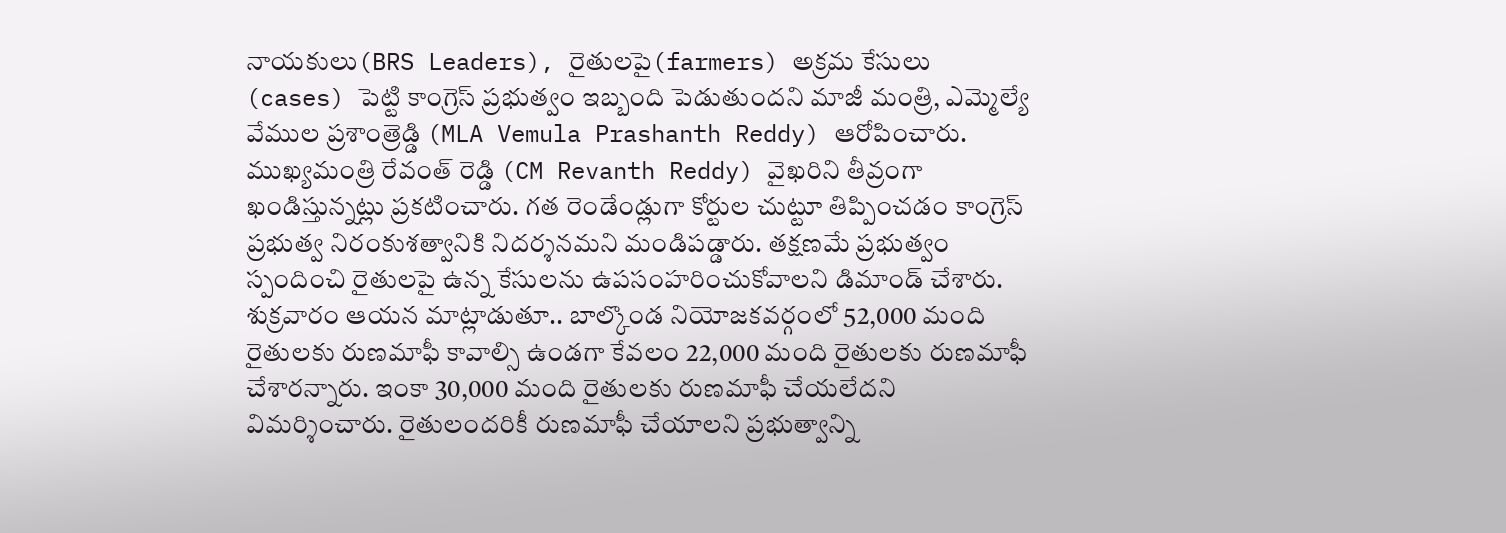నాయకులు(BRS Leaders), రైతులపై(farmers) అక్రమ కేసులు (cases) పెట్టి కాంగ్రెస్ ప్రభుత్వం ఇబ్బంది పెడుతుందని మాజీ మంత్రి, ఎమ్మెల్యే వేముల ప్రశాంత్రెడ్డి (MLA Vemula Prashanth Reddy) ఆరోపించారు. ముఖ్యమంత్రి రేవంత్ రెడ్డి (CM Revanth Reddy) వైఖరిని తీవ్రంగా ఖండిస్తున్నట్లు ప్రకటించారు. గత రెండేండ్లుగా కోర్టుల చుట్టూ తిప్పించడం కాంగ్రెస్ ప్రభుత్వ నిరంకుశత్వానికి నిదర్శనమని మండిపడ్డారు. తక్షణమే ప్రభుత్వం స్పందించి రైతులపై ఉన్న కేసులను ఉపసంహరించుకోవాలని డిమాండ్ చేశారు.
శుక్రవారం ఆయన మాట్లాడుతూ.. బాల్కొండ నియోజకవర్గంలో 52,000 మంది రైతులకు రుణమాఫీ కావాల్సి ఉండగా కేవలం 22,000 మంది రైతులకు రుణమాఫీ చేశారన్నారు. ఇంకా 30,000 మంది రైతులకు రుణమాఫీ చేయలేదని విమర్శించారు. రైతులందరికీ రుణమాఫీ చేయాలని ప్రభుత్వాన్ని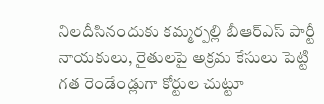నిలదీసినందుకు కమ్మర్పల్లి బీఆర్ఎస్ పార్టీ నాయకులు, రైతులపై అక్రమ కేసులు పెట్టి గత రెండేండ్లుగా కోర్టుల చుట్టూ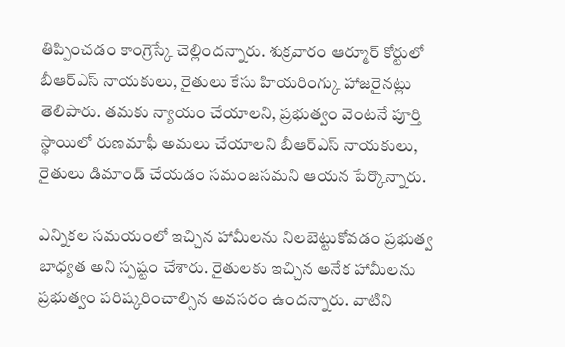తిప్పించడం కాంగ్రెస్కే చెల్లిందన్నారు. శుక్రవారం ఆర్మూర్ కోర్టులో బీఆర్ఎస్ నాయకులు, రైతులు కేసు హియరింగ్కు హాజరైనట్లు తెలిపారు. తమకు న్యాయం చేయాలని, ప్రభుత్వం వెంటనే పూర్తి స్థాయిలో రుణమాఫీ అమలు చేయాలని బీఆర్ఎస్ నాయకులు, రైతులు డిమాండ్ చేయడం సమంజసమని ఆయన పేర్కొన్నారు.

ఎన్నికల సమయంలో ఇచ్చిన హామీలను నిలబెట్టుకోవడం ప్రభుత్వ బాధ్యత అని స్పష్టం చేశారు. రైతులకు ఇచ్చిన అనేక హామీలను ప్రభుత్వం పరిష్కరించాల్సిన అవసరం ఉందన్నారు. వాటిని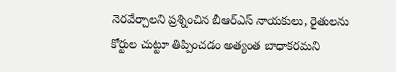నెరవేర్చాలని ప్రశ్నించిన బీఆర్ఎస్ నాయకులు, రైతులను కోర్టుల చుట్టూ తిప్పించడం అత్యంత బాధాకరమని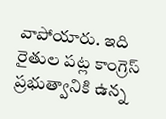వాపోయారు. ఇది రైతుల పట్ల కాంగ్రెస్ ప్రభుత్వానికి ఉన్న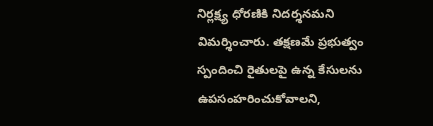నిర్లక్ష్య ధోరణికి నిదర్శనమని విమర్శించారు. తక్షణమే ప్రభుత్వం స్పందించి రైతులపై ఉన్న కేసులను ఉపసంహరించుకోవాలని,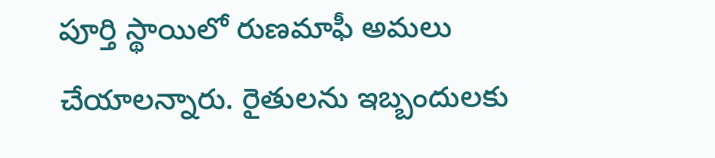పూర్తి స్థాయిలో రుణమాఫీ అమలు చేయాలన్నారు. రైతులను ఇబ్బందులకు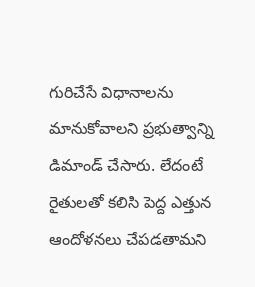గురిచేసే విధానాలను మానుకోవాలని ప్రభుత్వాన్ని డిమాండ్ చేసారు. లేదంటే రైతులతో కలిసి పెద్ద ఎత్తున ఆందోళనలు చేపడతామని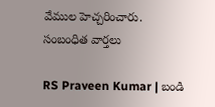వేముల హెచ్చరించారు.
సంబంధిత వార్తలు

RS Praveen Kumar | బండి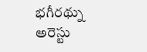భగీరథ్ను అరెస్టు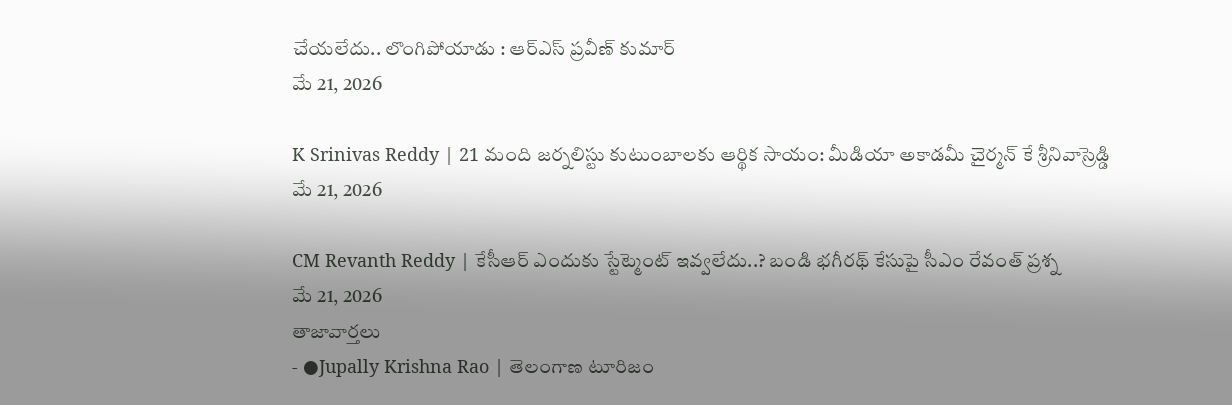చేయలేదు.. లొంగిపోయాడు : ఆర్ఎస్ ప్రవీణ్ కుమార్
మే 21, 2026

K Srinivas Reddy | 21 మంది జర్నలిస్టు కుటుంబాలకు ఆర్థిక సాయం: మీడియా అకాడమీ చైర్మన్ కే శ్రీనివాస్రెడ్డి
మే 21, 2026

CM Revanth Reddy | కేసీఆర్ ఎందుకు స్టేట్మెంట్ ఇవ్వలేదు..? బండి భగీరథ్ కేసుపై సీఎం రేవంత్ ప్రశ్న
మే 21, 2026
తాజావార్తలు
- ●Jupally Krishna Rao | తెలంగాణ టూరిజం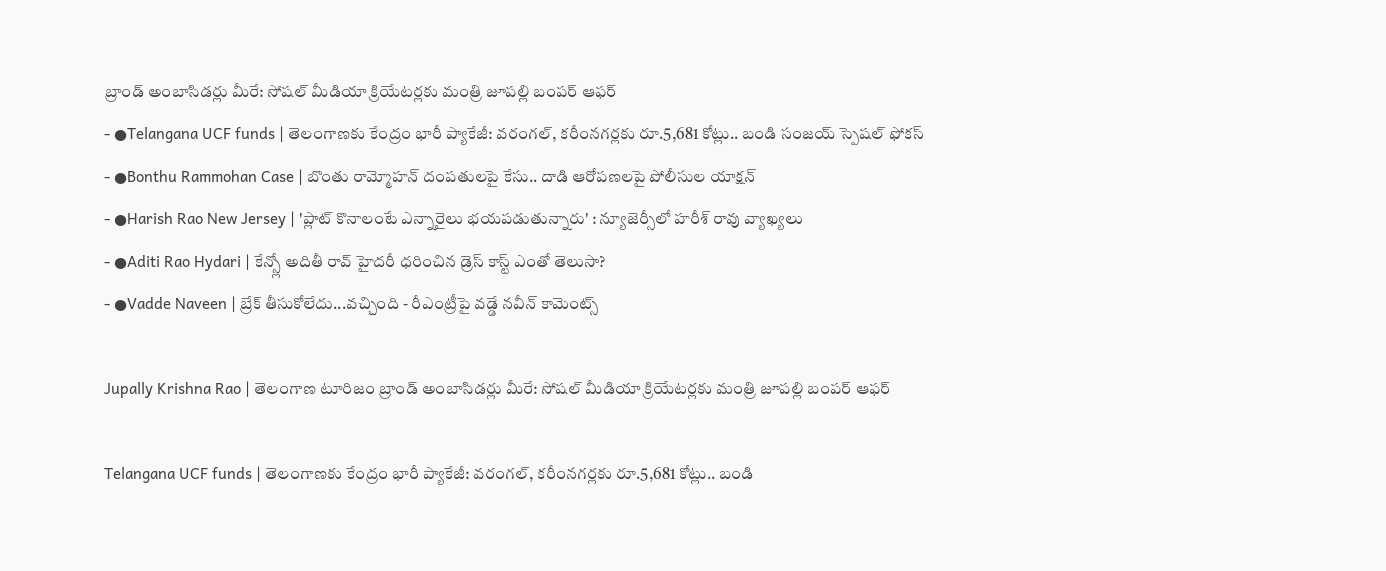బ్రాండ్ అంబాసిడర్లు మీరే: సోషల్ మీడియా క్రియేటర్లకు మంత్రి జూపల్లి బంపర్ ఆఫర్
- ●Telangana UCF funds | తెలంగాణకు కేంద్రం భారీ ప్యాకేజీ: వరంగల్, కరీంనగర్లకు రూ.5,681 కోట్లు.. బండి సంజయ్ స్పెషల్ ఫోకస్
- ●Bonthu Rammohan Case | బొంతు రామ్మోహన్ దంపతులపై కేసు.. దాడి ఆరోపణలపై పోలీసుల యాక్షన్
- ●Harish Rao New Jersey | 'ప్లాట్ కొనాలంటే ఎన్నారైలు భయపడుతున్నారు' : న్యూజెర్సీలో హరీశ్ రావు వ్యాఖ్యలు
- ●Aditi Rao Hydari | కేన్స్లో అదితీ రావ్ హైదరీ ధరించిన డ్రెస్ కాస్ట్ ఎంతో తెలుసా?
- ●Vadde Naveen | బ్రేక్ తీసుకోలేదు...వచ్చింది - రీఎంట్రీపై వడ్డే నవీన్ కామెంట్స్

Jupally Krishna Rao | తెలంగాణ టూరిజం బ్రాండ్ అంబాసిడర్లు మీరే: సోషల్ మీడియా క్రియేటర్లకు మంత్రి జూపల్లి బంపర్ ఆఫర్

Telangana UCF funds | తెలంగాణకు కేంద్రం భారీ ప్యాకేజీ: వరంగల్, కరీంనగర్లకు రూ.5,681 కోట్లు.. బండి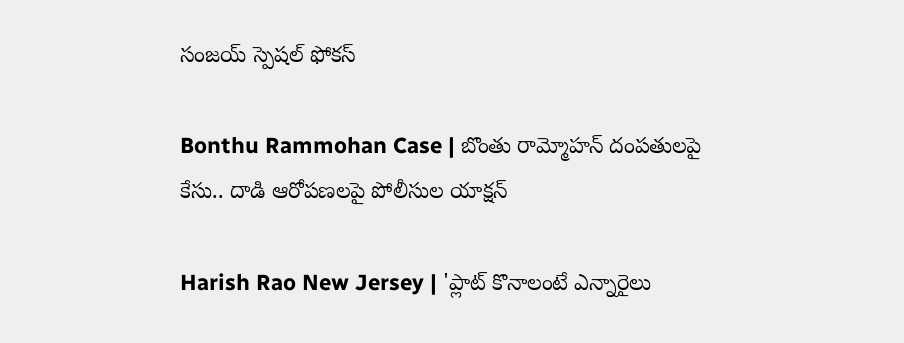సంజయ్ స్పెషల్ ఫోకస్

Bonthu Rammohan Case | బొంతు రామ్మోహన్ దంపతులపై కేసు.. దాడి ఆరోపణలపై పోలీసుల యాక్షన్

Harish Rao New Jersey | 'ప్లాట్ కొనాలంటే ఎన్నారైలు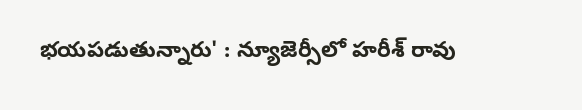భయపడుతున్నారు' : న్యూజెర్సీలో హరీశ్ రావు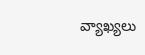వ్యాఖ్యలు